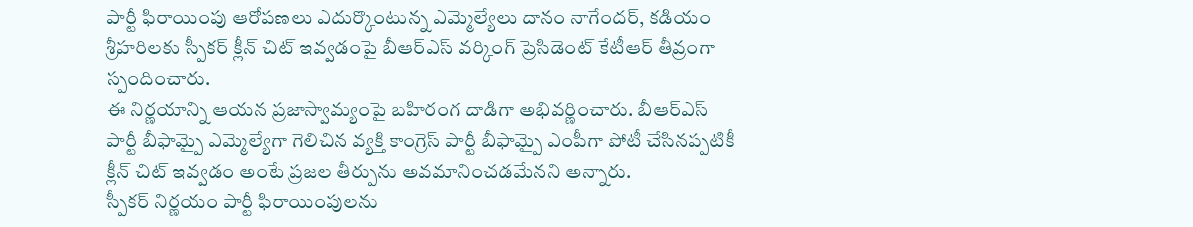పార్టీ ఫిరాయింపు ఆరోపణలు ఎదుర్కొంటున్న ఎమ్మెల్యేలు దానం నాగేందర్, కడియం శ్రీహరిలకు స్పీకర్ క్లీన్ చిట్ ఇవ్వడంపై బీఆర్ఎస్ వర్కింగ్ ప్రెసిడెంట్ కేటీఆర్ తీవ్రంగా స్పందించారు.
ఈ నిర్ణయాన్ని ఆయన ప్రజాస్వామ్యంపై బహిరంగ దాడిగా అభివర్ణించారు. బీఆర్ఎస్ పార్టీ బీఫామ్పై ఎమ్మెల్యేగా గెలిచిన వ్యక్తి కాంగ్రెస్ పార్టీ బీఫామ్పై ఎంపీగా పోటీ చేసినప్పటికీ క్లీన్ చిట్ ఇవ్వడం అంటే ప్రజల తీర్పును అవమానించడమేనని అన్నారు.
స్పీకర్ నిర్ణయం పార్టీ ఫిరాయింపులను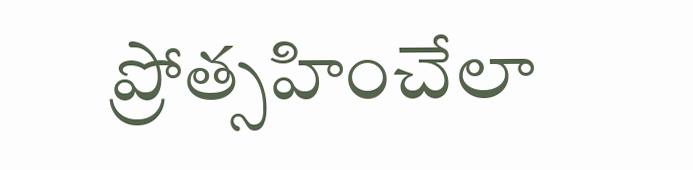ప్రోత్సహించేలా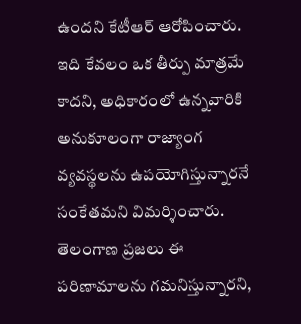ఉందని కేటీఆర్ ఆరోపించారు. ఇది కేవలం ఒక తీర్పు మాత్రమే కాదని, అధికారంలో ఉన్నవారికి అనుకూలంగా రాజ్యాంగ వ్యవస్థలను ఉపయోగిస్తున్నారనే సంకేతమని విమర్శించారు.
తెలంగాణ ప్రజలు ఈ పరిణామాలను గమనిస్తున్నారని,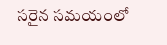సరైన సమయంలో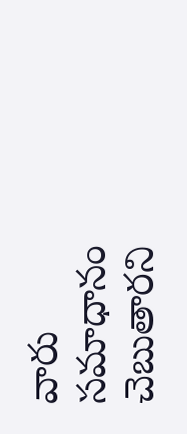వారు సమాధానం చెబుతారని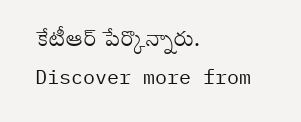కేటీఆర్ పేర్కొన్నారు.
Discover more from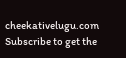cheekativelugu.com
Subscribe to get the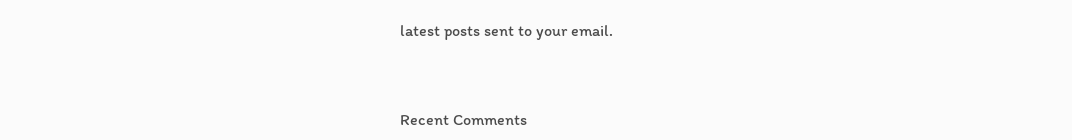latest posts sent to your email.



Recent Comments